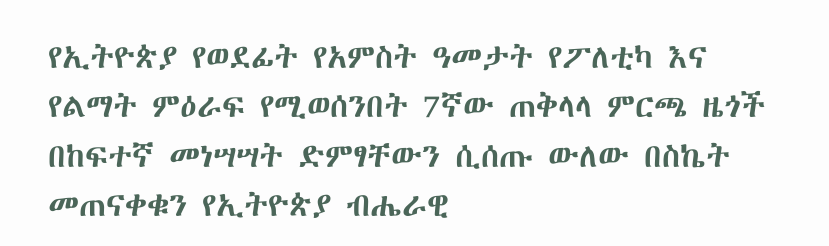የኢትዮጵያ የወደፊት የአምስት ዓመታት የፖለቲካ እና የልማት ምዕራፍ የሚወሰንበት 7ኛው ጠቅላላ ምርጫ ዜጎች በከፍተኛ መነሣሣት ድምፃቸውን ሲሰጡ ውለው በስኬት መጠናቀቁን የኢትዮጵያ ብሔራዊ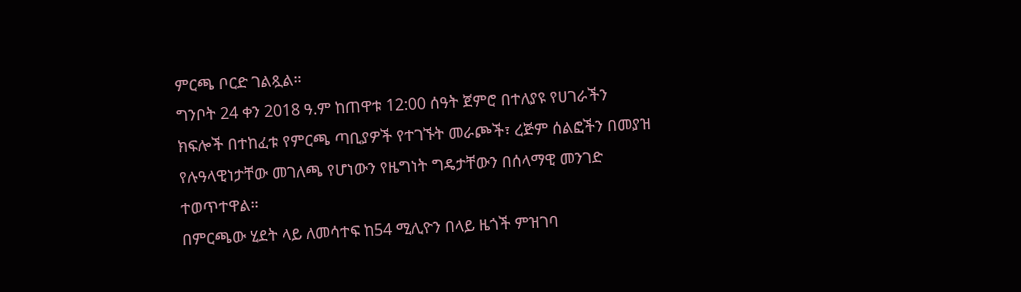ምርጫ ቦርድ ገልጿል።
ግንቦት 24 ቀን 2018 ዓ.ም ከጠዋቱ 12:00 ሰዓት ጀምሮ በተለያዩ የሀገራችን ክፍሎች በተከፈቱ የምርጫ ጣቢያዎች የተገኙት መራጮች፣ ረጅም ሰልፎችን በመያዝ የሉዓላዊነታቸው መገለጫ የሆነውን የዜግነት ግዴታቸውን በሰላማዊ መንገድ ተወጥተዋል።
በምርጫው ሂደት ላይ ለመሳተፍ ከ54 ሚሊዮን በላይ ዜጎች ምዝገባ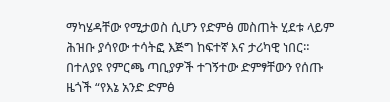ማካሄዳቸው የሚታወስ ሲሆን የድምፅ መስጠት ሂደቱ ላይም ሕዝቡ ያሳየው ተሳትፎ እጅግ ከፍተኛ እና ታሪካዊ ነበር።
በተለያዩ የምርጫ ጣቢያዎች ተገኝተው ድምፃቸውን የሰጡ ዜጎች “የእኔ አንድ ድምፅ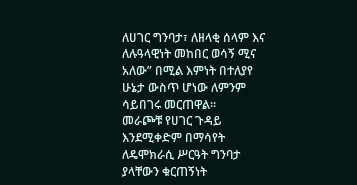ለሀገር ግንባታ፣ ለዘላቂ ሰላም እና ለሉዓላዊነት መከበር ወሳኝ ሚና አለው” በሚል እምነት በተለያየ ሁኔታ ውስጥ ሆነው ለምንም ሳይበገሩ መርጠዋል።
መራጮቹ የሀገር ጉዳይ እንደሚቀድም በማሳየት ለዴሞክራሲ ሥርዓት ግንባታ ያላቸውን ቁርጠኝነት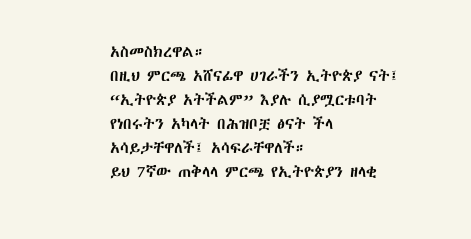አስመስክረዋል።
በዚህ ምርጫ አሸናፊዋ ሀገራችን ኢትዮጵያ ናት፤ “ኢትዮጵያ አትችልም” እያሉ ሲያሟርቱባት የነበሩትን አካላት በሕዝቦቿ ፅናት ችላ አሳይታቸዋለች፤ አሳፍራቸዋለች።
ይህ 7ኛው ጠቅላላ ምርጫ የኢትዮጵያን ዘላቂ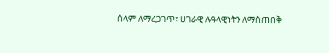ሰላም ለማረጋገጥ፣ ሀገራዊ ሉዓላዊነትን ለማስጠበቅ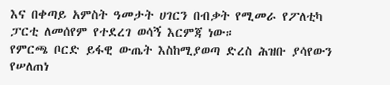እና በቀጣይ አምስት ዓመታት ሀገርን በብቃት የሚመራ የፖለቲካ ፓርቲ ለመሰየም የተደረገ ወሳኝ እርምጃ ነው።
የምርጫ ቦርድ ይፋዊ ውጤት እስከሚያወጣ ድረስ ሕዝቡ ያሳየውን የሠለጠነ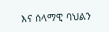እና ሰላማዊ ባህልን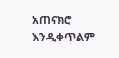አጠናክሮ እንዲቀጥልም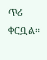ጥሪ ቀርቧል።